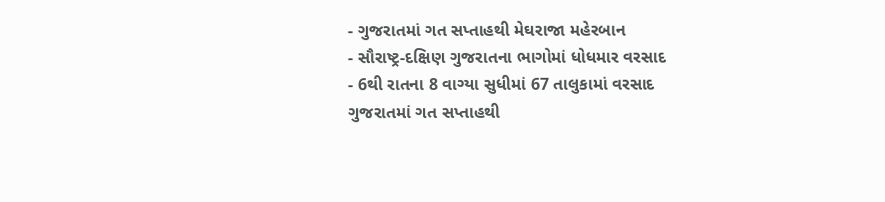- ગુજરાતમાં ગત સપ્તાહથી મેઘરાજા મહેરબાન
- સૌરાષ્ટ્ર-દક્ષિણ ગુજરાતના ભાગોમાં ધોધમાર વરસાદ
- 6થી રાતના 8 વાગ્યા સુધીમાં 67 તાલુકામાં વરસાદ
ગુજરાતમાં ગત સપ્તાહથી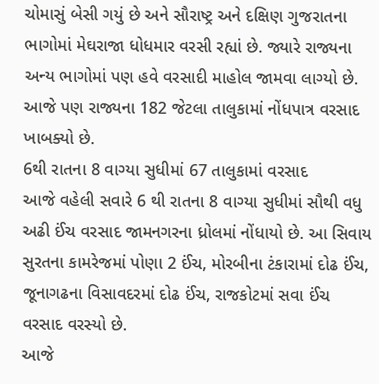ચોમાસું બેસી ગયું છે અને સૌરાષ્ટ્ર અને દક્ષિણ ગુજરાતના ભાગોમાં મેઘરાજા ધોધમાર વરસી રહ્યાં છે. જ્યારે રાજ્યના અન્ય ભાગોમાં પણ હવે વરસાદી માહોલ જામવા લાગ્યો છે. આજે પણ રાજ્યના 182 જેટલા તાલુકામાં નોંધપાત્ર વરસાદ ખાબક્યો છે.
6થી રાતના 8 વાગ્યા સુધીમાં 67 તાલુકામાં વરસાદ
આજે વહેલી સવારે 6 થી રાતના 8 વાગ્યા સુધીમાં સૌથી વધુ અઢી ઈંચ વરસાદ જામનગરના ધ્રોલમાં નોંધાયો છે. આ સિવાય સુરતના કામરેજમાં પોણા 2 ઈંચ, મોરબીના ટંકારામાં દોઢ ઈંચ, જૂનાગઢના વિસાવદરમાં દોઢ ઈંચ, રાજકોટમાં સવા ઈંચ વરસાદ વરસ્યો છે.
આજે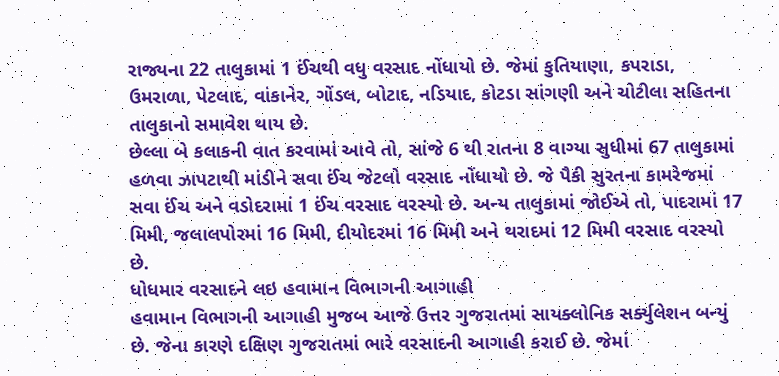રાજ્યના 22 તાલુકામાં 1 ઈંચથી વધુ વરસાદ નોંધાયો છે. જેમાં કુતિયાણા, કપરાડા, ઉમરાળા, પેટલાદ, વાંકાનેર, ગોંડલ, બોટાદ, નડિયાદ, કોટડા સાંગણી અને ચોટીલા સહિતના તાલુકાનો સમાવેશ થાય છે.
છેલ્લા બે કલાકની વાત કરવામાં આવે તો, સાંજે 6 થી રાતના 8 વાગ્યા સુધીમાં 67 તાલુકામાં હળવા ઝાપટાથી માંડીને સવા ઈંચ જેટલો વરસાદ નોંધાયો છે. જે પૈકી સુરતના કામરેજમાં સવા ઈંચ અને વડોદરામાં 1 ઈંચ વરસાદ વરસ્યો છે. અન્ય તાલુકામાં જોઈએ તો, પાદરામાં 17 મિમી, જલાલપોરમાં 16 મિમી, દીયોદરમાં 16 મિમી અને થરાદમાં 12 મિમી વરસાદ વરસ્યો છે.
ધોધમાર વરસાદને લઇ હવામાન વિભાગની આગાહી
હવામાન વિભાગની આગાહી મુજબ આજે ઉત્તર ગુજરાતમાં સાયક્લોનિક સર્ક્યુલેશન બન્યું છે. જેના કારણે દક્ષિણ ગુજરાતમાં ભારે વરસાદની આગાહી કરાઈ છે. જેમાં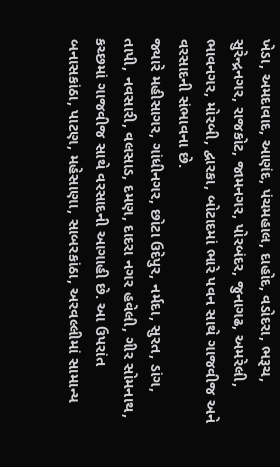ખેડા, અમદાવાદ, આણંદ, પંચમહાલ, દાહોદ, વડોદરા, ભરૂચ, સુરેન્દ્રનગર, રાજકોટ, જામનગર, પોરબંદર, જુનાગઢ, અમરેલી, ભાવનગર, મોરબી, દ્વારકા, બોટાદમાં ભારે પવન સાથે ગાજવીજ અને વરસાદની સંભાવના છે.
જ્યારે મહીસાગર, ગાંધીનગર, છોટા ઉદેપુર, નર્મદા, સુરત, ડાંગ, તાપી, નવસારી, વલસાડ, દમણ, દાદરા નગર હવેલી, ગીર સોમનાથ, કચ્છમાં ગાજવીજ સાથે વરસાદની આગાહી છે. આ ઉપરાંત બનાસકાંઠા, પાટણ, મહેસાણા, સાબરકાંઠા, અરવલ્લીમાં સામાન્ય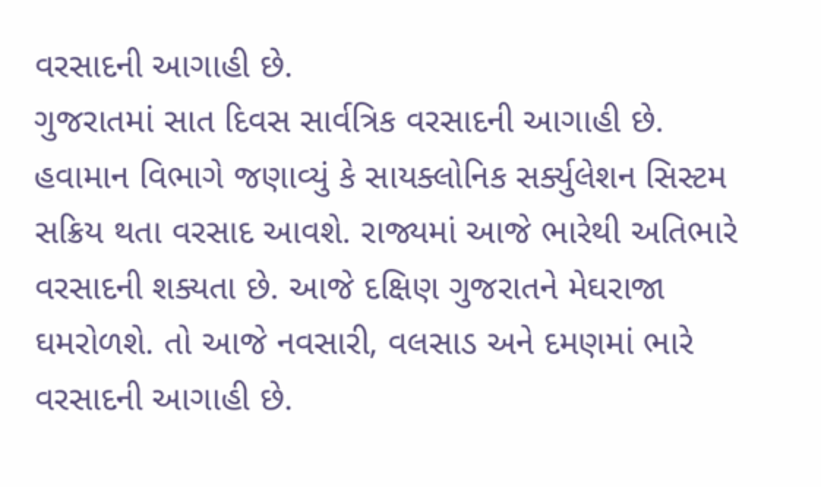વરસાદની આગાહી છે.
ગુજરાતમાં સાત દિવસ સાર્વત્રિક વરસાદની આગાહી છે. હવામાન વિભાગે જણાવ્યું કે સાયક્લોનિક સર્ક્યુલેશન સિસ્ટમ સક્રિય થતા વરસાદ આવશે. રાજ્યમાં આજે ભારેથી અતિભારે વરસાદની શક્યતા છે. આજે દક્ષિણ ગુજરાતને મેઘરાજા ઘમરોળશે. તો આજે નવસારી, વલસાડ અને દમણમાં ભારે વરસાદની આગાહી છે.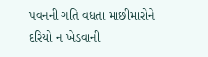પવનની ગતિ વધતા માછીમારોને દરિયો ન ખેડવાની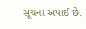સૂચના અપાઈ છે.